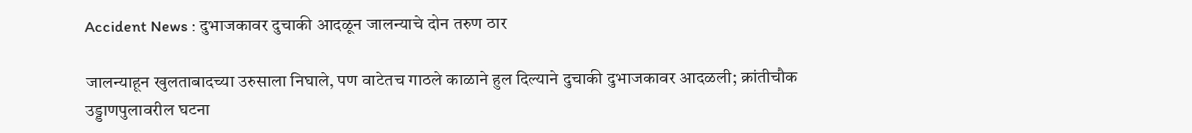Accident News : दुभाजकावर दुचाकी आदळून जालन्याचे दोन तरुण ठार

जालन्याहून खुलताबादच्या उरुसाला निघाले, पण वाटेतच गाठले काळाने हुल दिल्याने दुचाकी दुभाजकावर आदळली; क्रांतीचौक उड्डाणपुलावरील घटना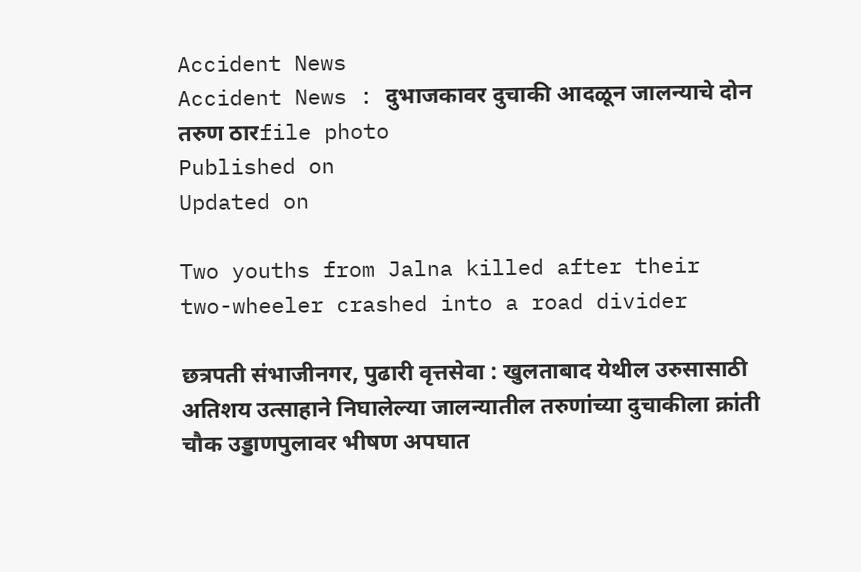Accident News
Accident News : दुभाजकावर दुचाकी आदळून जालन्याचे दोन तरुण ठारfile photo
Published on
Updated on

Two youths from Jalna killed after their two-wheeler crashed into a road divider

छत्रपती संभाजीनगर, पुढारी वृत्तसेवा : खुलताबाद येथील उरुसासाठी अतिशय उत्साहाने निघालेल्या जालन्यातील तरुणांच्या दुचाकीला क्रांती चौक उड्डाणपुलावर भीषण अपघात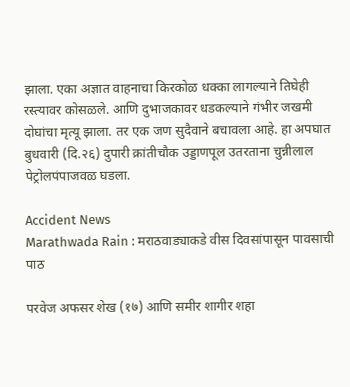झाला. एका अज्ञात वाहनाचा किरकोळ धक्का लागल्याने तिघेही रस्त्यावर कोसळले. आणि दुभाजकावर धडकल्याने गंभीर जखमी दोघांचा मृत्यू झाला. तर एक जण सुदैवाने बचावला आहे. हा अपघात बुधवारी (दि.२६) दुपारी क्रांतीचौक उड्डाणपूल उतरताना चुन्नीलाल पेट्रोलपंपाजवळ घडला.

Accident News
Marathwada Rain : मराठवाड्याकडे वीस दिवसांपासून पावसाची पाठ

परवेज अफसर शेख (१७) आणि समीर शागीर शहा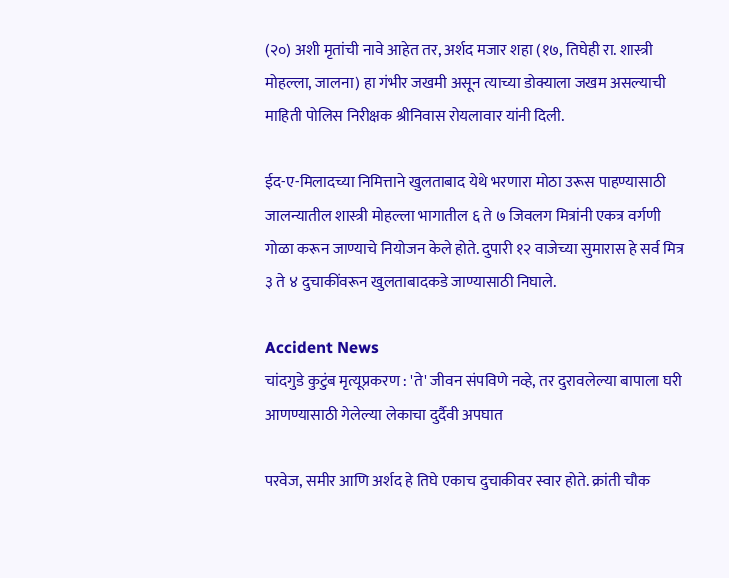(२०) अशी मृतांची नावे आहेत तर, अर्शद मजार शहा (१७, तिघेही रा. शास्त्री मोहल्ला, जालना) हा गंभीर जखमी असून त्याच्या डोक्याला जखम असल्याची माहिती पोलिस निरीक्षक श्रीनिवास रोयलावार यांनी दिली.

ईद-ए-मिलादच्या निमित्ताने खुलताबाद येथे भरणारा मोठा उरूस पाहण्यासाठी जालन्यातील शास्त्री मोहल्ला भागातील ६ ते ७ जिवलग मित्रांनी एकत्र वर्गणी गोळा करून जाण्याचे नियोजन केले होते. दुपारी १२ वाजेच्या सुमारास हे सर्व मित्र ३ ते ४ दुचाकींवरून खुलताबादकडे जाण्यासाठी निघाले.

Accident News
चांदगुडे कुटुंब मृत्यूप्रकरण : 'ते' जीवन संपविणे नव्हे, तर दुरावलेल्या बापाला घरी आणण्यासाठी गेलेल्या लेकाचा दुर्दैवी अपघात

परवेज, समीर आणि अर्शद हे तिघे एकाच दुचाकीवर स्वार होते. क्रांती चौक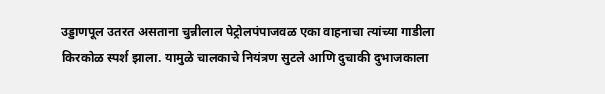उड्डाणपूल उतरत असताना चुन्नीलाल पेट्रोलपंपाजवळ एका वाहनाचा त्यांच्या गाडीला किरकोळ स्पर्श झाला. यामुळे चालकाचे नियंत्रण सुटले आणि दुचाकी दुभाजकाला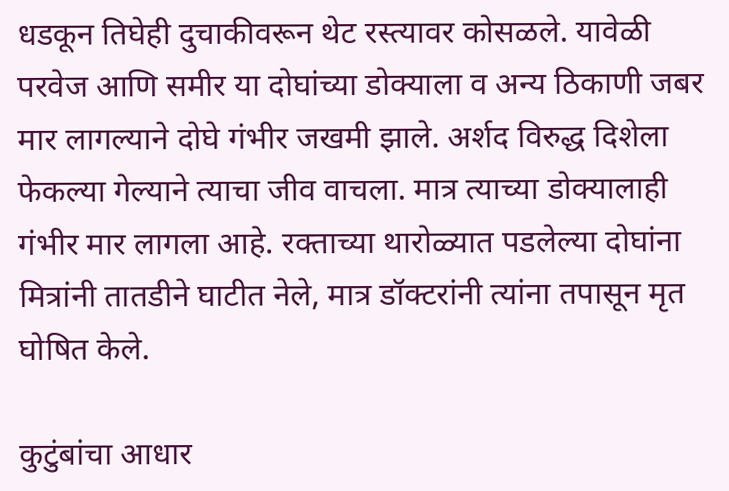धडकून तिघेही दुचाकीवरून थेट रस्त्यावर कोसळले. यावेळी परवेज आणि समीर या दोघांच्या डोक्याला व अन्य ठिकाणी जबर मार लागल्याने दोघे गंभीर जखमी झाले. अर्शद विरुद्ध दिशेला फेकल्या गेल्याने त्याचा जीव वाचला. मात्र त्याच्या डोक्यालाही गंभीर मार लागला आहे. रक्ताच्या थारोळ्यात पडलेल्या दोघांना मित्रांनी तातडीने घाटीत नेले, मात्र डॉक्टरांनी त्यांना तपासून मृत घोषित केले.

कुटुंबांचा आधार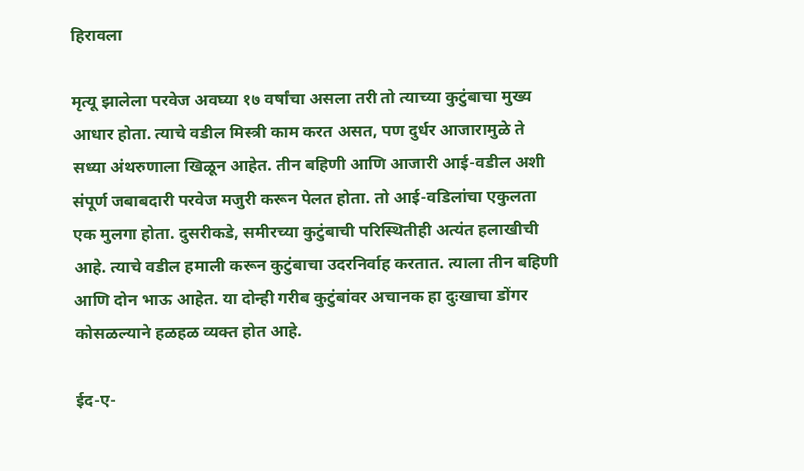हिरावला

मृत्यू झालेला परवेज अवघ्या १७ वर्षांचा असला तरी तो त्याच्या कुटुंबाचा मुख्य आधार होता. त्याचे वडील मिस्त्री काम करत असत, पण दुर्धर आजारामुळे ते सध्या अंथरुणाला खिळून आहेत. तीन बहिणी आणि आजारी आई-वडील अशी संपूर्ण जबाबदारी परवेज मजुरी करून पेलत होता. तो आई-वडिलांचा एकुलता एक मुलगा होता. दुसरीकडे, समीरच्या कुटुंबाची परिस्थितीही अत्यंत हलाखीची आहे. त्याचे वडील हमाली करून कुटुंबाचा उदरनिर्वाह करतात. त्याला तीन बहिणी आणि दोन भाऊ आहेत. या दोन्ही गरीब कुटुंबांवर अचानक हा दुःखाचा डोंगर कोसळल्याने हळहळ व्यक्त होत आहे.

ईद-ए-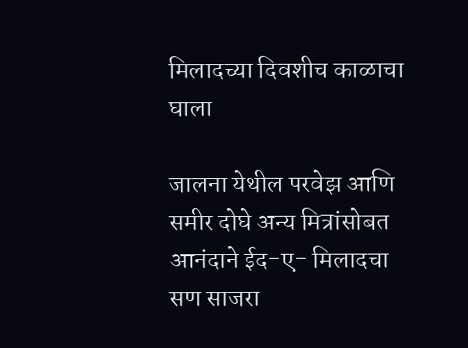मिलादच्या दिवशीच काळाचा घाला

जालना येथील परवेझ आणि समीर दोघे अन्य मित्रांसोबत आनंदाने ईद-ए- मिलादचा सण साजरा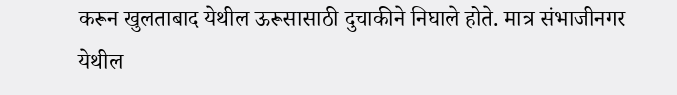करून खुलताबाद येथील ऊरूसासाठी दुचाकीने निघाले होते. मात्र संभाजीनगर येथील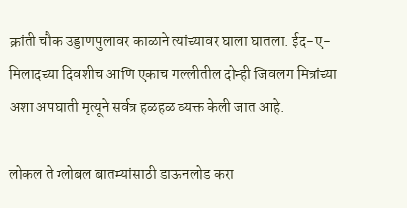क्रांती चौक उड्डाणपुलावर काळाने त्यांच्यावर घाला घातला. ईद-ए- मिलादच्या दिवशीच आणि एकाच गल्लीतील दोन्ही जिवलग मित्रांच्या अशा अपघाती मृत्यूने सर्वत्र हळहळ व्यक्त केली जात आहे.

लोकल ते ग्लोबल बातम्यांसाठी डाऊनलोड करा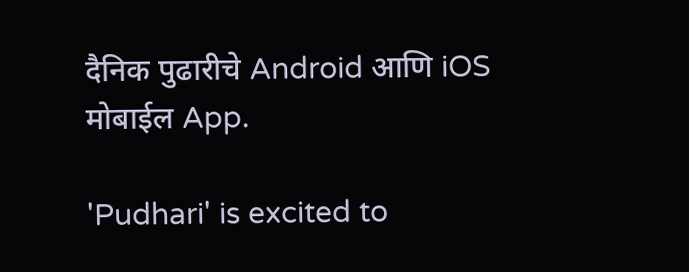दैनिक पुढारीचे Android आणि iOS मोबाईल App.

'Pudhari' is excited to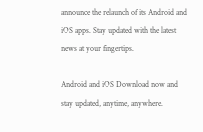announce the relaunch of its Android and iOS apps. Stay updated with the latest news at your fingertips.

Android and iOS Download now and stay updated, anytime, anywhere.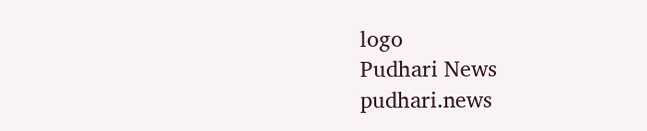logo
Pudhari News
pudhari.news